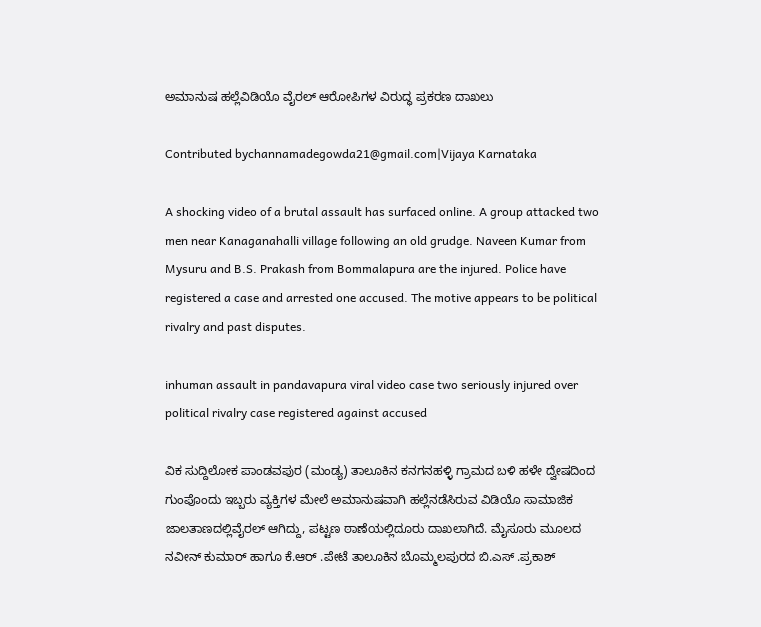ಅಮಾನುಷ ಹಲ್ಲೆವಿಡಿಯೊ ವೈರಲ್ ಆರೋಪಿಗಳ ವಿರುದ್ಧ ಪ್ರಕರಣ ದಾಖಲು

Contributed bychannamadegowda21@gmail.com|Vijaya Karnataka

A shocking video of a brutal assault has surfaced online. A group attacked two men near Kanaganahalli village following an old grudge. Naveen Kumar from Mysuru and B.S. Prakash from Bommalapura are the injured. Police have registered a case and arrested one accused. The motive appears to be political rivalry and past disputes.

inhuman assault in pandavapura viral video case two seriously injured over political rivalry case registered against accused

ವಿಕ ಸುದ್ದಿಲೋಕ ಪಾಂಡವಪುರ (ಮಂಡ್ಯ) ತಾಲೂಕಿನ ಕನಗನಹಳ್ಳಿ ಗ್ರಾಮದ ಬಳಿ ಹಳೇ ದ್ವೇಷದಿಂದ ಗುಂಪೊಂದು ಇಬ್ಬರು ವ್ಯಕ್ತಿಗಳ ಮೇಲೆ ಅಮಾನುಷವಾಗಿ ಹಲ್ಲೆನಡೆಸಿರುವ ವಿಡಿಯೊ ಸಾಮಾಜಿಕ ಜಾಲತಾಣದಲ್ಲಿವೈರಲ್ ಆಗಿದ್ದು, ಪಟ್ಟಣ ಠಾಣೆಯಲ್ಲಿದೂರು ದಾಖಲಾಗಿದೆ. ಮೈಸೂರು ಮೂಲದ ನವೀನ್ ಕುಮಾರ್ ಹಾಗೂ ಕೆ.ಆರ್ .ಪೇಟೆ ತಾಲೂಕಿನ ಬೊಮ್ಮಲಪುರದ ಬಿ.ಎಸ್ .ಪ್ರಕಾಶ್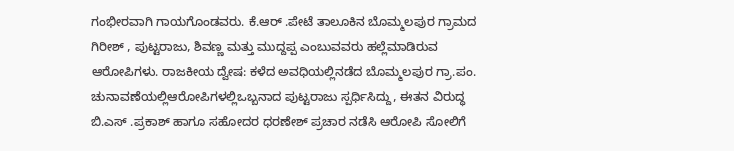ಗಂಭೀರವಾಗಿ ಗಾಯಗೊಂಡವರು. ಕೆ.ಆರ್ .ಪೇಟೆ ತಾಲೂಕಿನ ಬೊಮ್ಮಲಪುರ ಗ್ರಾಮದ ಗಿರೀಶ್ , ಪುಟ್ಟರಾಜು, ಶಿವಣ್ಣ ಮತ್ತು ಮುದ್ದಪ್ಪ ಎಂಬುವವರು ಹಲ್ಲೆಮಾಡಿರುವ ಆರೋಪಿಗಳು. ರಾಜಕೀಯ ದ್ವೇಷ: ಕಳೆದ ಅವಧಿಯಲ್ಲಿನಡೆದ ಬೊಮ್ಮಲಪುರ ಗ್ರಾ.ಪಂ. ಚುನಾವಣೆಯಲ್ಲಿಆರೋಪಿಗಳಲ್ಲಿಒಬ್ಬನಾದ ಪುಟ್ಟರಾಜು ಸ್ಪರ್ಧಿಸಿದ್ದು, ಈತನ ವಿರುದ್ಧ ಬಿ.ಎಸ್ .ಪ್ರಕಾಶ್ ಹಾಗೂ ಸಹೋದರ ಧರಣೇಶ್ ಪ್ರಚಾರ ನಡೆಸಿ ಆರೋಪಿ ಸೋಲಿಗೆ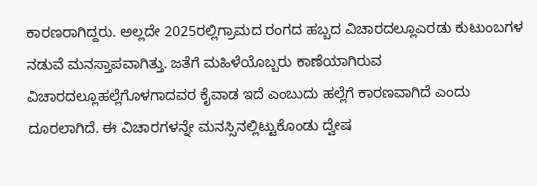ಕಾರಣರಾಗಿದ್ದರು. ಅಲ್ಲದೇ 2025ರಲ್ಲಿಗ್ರಾಮದ ರಂಗದ ಹಬ್ಬದ ವಿಚಾರದಲ್ಲೂಎರಡು ಕುಟುಂಬಗಳ ನಡುವೆ ಮನಸ್ತಾಪವಾಗಿತ್ತು. ಜತೆಗೆ ಮಹಿಳೆಯೊಬ್ಬರು ಕಾಣೆಯಾಗಿರುವ ವಿಚಾರದಲ್ಲೂಹಲ್ಲೆಗೊಳಗಾದವರ ಕೈವಾಡ ಇದೆ ಎಂಬುದು ಹಲ್ಲೆಗೆ ಕಾರಣವಾಗಿದೆ ಎಂದು ದೂರಲಾಗಿದೆ. ಈ ವಿಚಾರಗಳನ್ನೇ ಮನಸ್ಸಿನಲ್ಲಿಟ್ಟುಕೊಂಡು ದ್ವೇಷ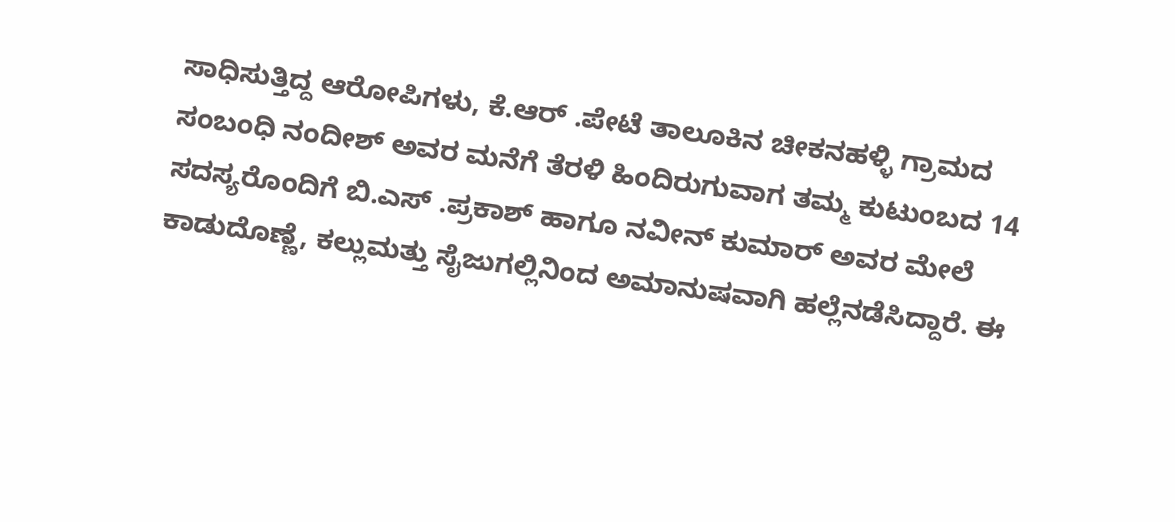ಸಾಧಿಸುತ್ತಿದ್ದ ಆರೋಪಿಗಳು, ಕೆ.ಆರ್ .ಪೇಟೆ ತಾಲೂಕಿನ ಚೀಕನಹಳ್ಳಿ ಗ್ರಾಮದ ಸಂಬಂಧಿ ನಂದೀಶ್ ಅವರ ಮನೆಗೆ ತೆರಳಿ ಹಿಂದಿರುಗುವಾಗ ತಮ್ಮ ಕುಟುಂಬದ 14 ಸದಸ್ಯರೊಂದಿಗೆ ಬಿ.ಎಸ್ .ಪ್ರಕಾಶ್ ಹಾಗೂ ನವೀನ್ ಕುಮಾರ್ ಅವರ ಮೇಲೆ ಕಾಡುದೊಣ್ಣೆ, ಕಲ್ಲುಮತ್ತು ಸೈಜುಗಲ್ಲಿನಿಂದ ಅಮಾನುಷವಾಗಿ ಹಲ್ಲೆನಡೆಸಿದ್ದಾರೆ. ಈ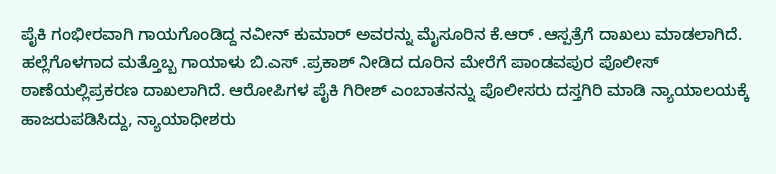ಪೈಕಿ ಗಂಭೀರವಾಗಿ ಗಾಯಗೊಂಡಿದ್ದ ನವೀನ್ ಕುಮಾರ್ ಅವರನ್ನು ಮೈಸೂರಿನ ಕೆ.ಆರ್ .ಆಸ್ಪತ್ರೆಗೆ ದಾಖಲು ಮಾಡಲಾಗಿದೆ. ಹಲ್ಲೆಗೊಳಗಾದ ಮತ್ತೊಬ್ಬ ಗಾಯಾಳು ಬಿ.ಎಸ್ .ಪ್ರಕಾಶ್ ನೀಡಿದ ದೂರಿನ ಮೇರೆಗೆ ಪಾಂಡವಪುರ ಪೊಲೀಸ್ ಠಾಣೆಯಲ್ಲಿಪ್ರಕರಣ ದಾಖಲಾಗಿದೆ. ಆರೋಪಿಗಳ ಪೈಕಿ ಗಿರೀಶ್ ಎಂಬಾತನನ್ನು ಪೊಲೀಸರು ದಸ್ತಗಿರಿ ಮಾಡಿ ನ್ಯಾಯಾಲಯಕ್ಕೆ ಹಾಜರುಪಡಿಸಿದ್ದು, ನ್ಯಾಯಾಧೀಶರು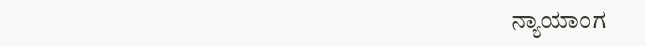ನ್ಯಾಯಾಂಗ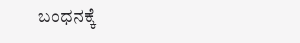ಬಂಧನಕ್ಕೆ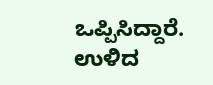ಒಪ್ಪಿಸಿದ್ದಾರೆ. ಉಳಿದ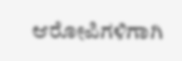ಆರೋಪಿಗಳಿಗಾಗಿ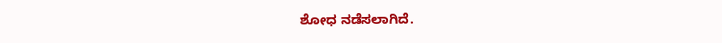ಶೋಧ ನಡೆಸಲಾಗಿದೆ.